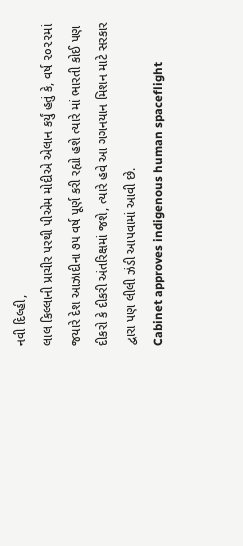નવી દિલ્હી,
લાલ કિલ્લાની પ્રાચીર પરથી પીએમ મોદીએ એલાન કર્યું હતું કે, વર્ષ ૨૦૨૨માં જયારે દેશ આઝાદીના ૭૫ વર્ષ પૂર્ણ કરી રહ્યો હશે ત્યારે માં ભારતી કોઈ પણ દીકરો કે દીકરી અંતરિક્ષમાં જશે, ત્યારે હવે આ ગગનયાન મિશન માટે સરકાર દ્વારા પણ લીલી ઝંડી આપવામાં આવી છે.
Cabinet approves indigenous human spaceflight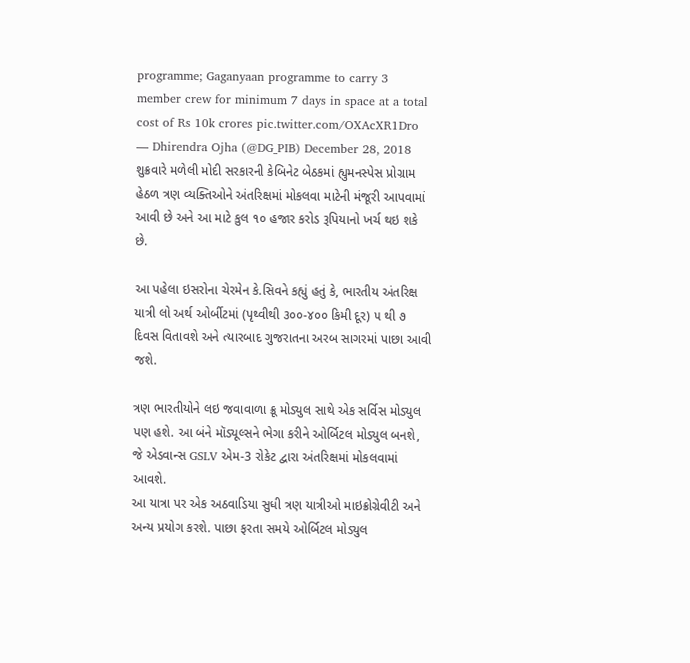programme; Gaganyaan programme to carry 3 member crew for minimum 7 days in space at a total cost of Rs 10k crores pic.twitter.com/OXAcXR1Dro
— Dhirendra Ojha (@DG_PIB) December 28, 2018
શુક્રવારે મળેલી મોદી સરકારની કેબિનેટ બેઠકમાં હ્યુમનસ્પેસ પ્રોગ્રામ હેઠળ ત્રણ વ્યક્તિઓને અંતરિક્ષમાં મોકલવા માટેની મંજૂરી આપવામાં આવી છે અને આ માટે કુલ ૧૦ હજાર કરોડ રૂપિયાનો ખર્ચ થઇ શકે છે.

આ પહેલા ઇસરોના ચેરમેન કે.સિવને કહ્યું હતું કે, ભારતીય અંતરિક્ષ યાત્રી લો અર્થ ઓર્બીટમાં (પૃથ્વીથી ૩૦૦-૪૦૦ કિમી દૂર) ૫ થી ૭ દિવસ વિતાવશે અને ત્યારબાદ ગુજરાતના અરબ સાગરમાં પાછા આવી જશે.

ત્રણ ભારતીયોને લઇ જવાવાળા ક્રૂ મોડ્યુલ સાથે એક સર્વિસ મોડ્યુલ પણ હશે. આ બંને મૉડ્યૂલ્સને ભેગા કરીને ઓર્બિટલ મોડ્યુલ બનશે, જે એડવાન્સ GSLV એમ-3 રોકેટ દ્વારા અંતરિક્ષમાં મોકલવામાં આવશે.
આ યાત્રા પર એક અઠવાડિયા સુધી ત્રણ યાત્રીઓ માઇક્રોગ્રેવીટી અને અન્ય પ્રયોગ કરશે. પાછા ફરતા સમયે ઓર્બિટલ મોડ્યુલ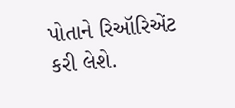પોતાને રિઑરિએંટ કરી લેશે.